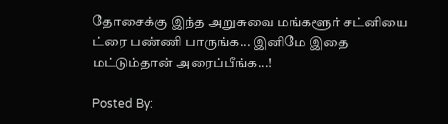தோசைக்கு இந்த அறுசுவை மங்களூர் சட்னியை ட்ரை பண்ணி பாருங்க... இனிமே இதை மட்டும்தான் அரைப்பீங்க...!

Posted By: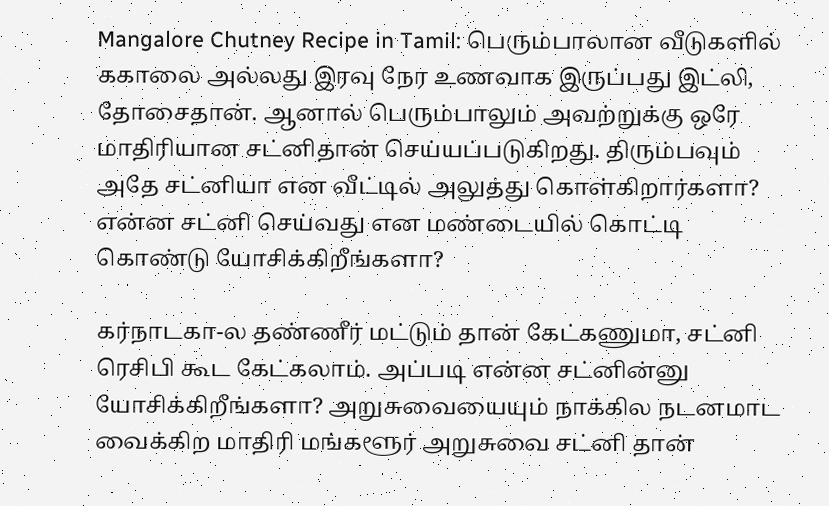Mangalore Chutney Recipe in Tamil: பெரும்பாலான வீடுகளில் ககாலை அல்லது இரவு நேர உணவாக இருப்பது இட்லி, தோசைதான். ஆனால் பெரும்பாலும் அவற்றுக்கு ஒரே மாதிரியான சட்னிதான் செய்யப்படுகிறது. திரும்பவும் அதே சட்னியா என வீட்டில் அலுத்து கொள்கிறார்களா? என்ன சட்னி செய்வது என மண்டையில் கொட்டி கொண்டு யோசிக்கிறீங்களா?

கர்நாடகா-ல தண்ணீர் மட்டும் தான் கேட்கணுமா, சட்னி ரெசிபி கூட கேட்கலாம். அப்படி என்ன சட்னின்னு யோசிக்கிறீங்களா? அறுசுவையையும் நாக்கில நடனமாட வைக்கிற மாதிரி மங்களூர் அறுசுவை சட்னி தான்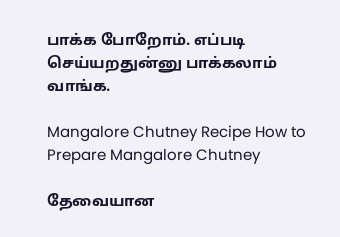பாக்க போறோம். எப்படி செய்யறதுன்னு பாக்கலாம் வாங்க.

Mangalore Chutney Recipe How to Prepare Mangalore Chutney

தேவையான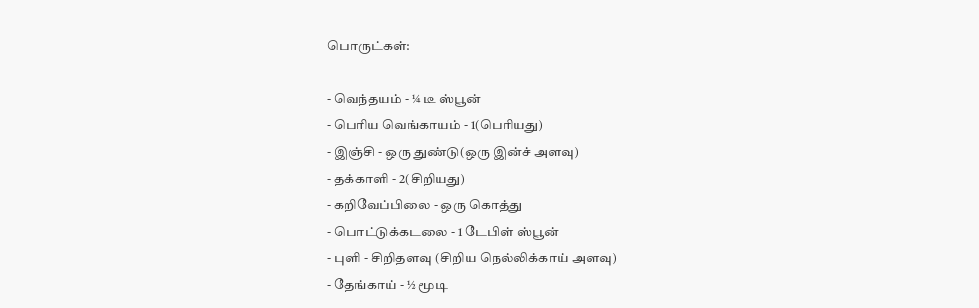பொருட்கள்:

- வெந்தயம் - ¼ டீ ஸ்பூன்
- பெரிய வெங்காயம் - 1(பெரியது)
- இஞ்சி - ஒரு துண்டு(ஒரு இன்ச் அளவு)
- தக்காளி - 2(சிறியது)
- கறிவேப்பிலை - ஒரு கொத்து
- பொட்டுக்கடலை - 1 டேபிள் ஸ்பூன்
- புளி - சிறிதளவு (சிறிய நெல்லிக்காய் அளவு)
- தேங்காய் - ½ மூடி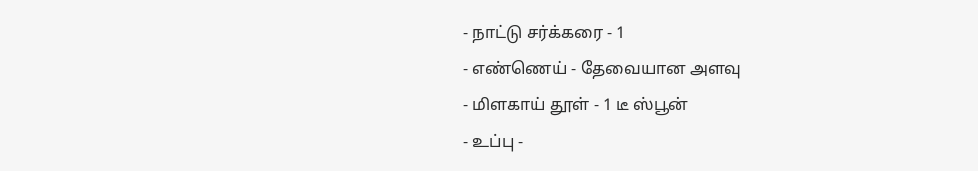- நாட்டு சர்க்கரை - 1
- எண்ணெய் - தேவையான அளவு
- மிளகாய் தூள் - 1 டீ ஸ்பூன்
- உப்பு -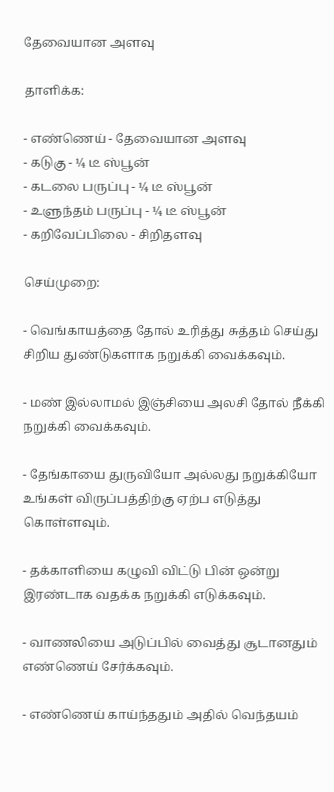தேவையான அளவு

தாளிக்க:

- எண்ணெய் - தேவையான அளவு
- கடுகு - ¼ டீ ஸ்பூன்
- கடலை பருப்பு - ¼ டீ ஸ்பூன்
- உளுந்தம் பருப்பு - ¼ டீ ஸ்பூன்
- கறிவேப்பிலை - சிறிதளவு

செய்முறை:

- வெங்காயத்தை தோல் உரித்து சுத்தம் செய்து சிறிய துண்டுகளாக நறுக்கி வைக்கவும்.

- மண் இல்லாமல் இஞ்சியை அலசி தோல் நீக்கி நறுக்கி வைக்கவும்.

- தேங்காயை துருவியோ அல்லது நறுக்கியோ உங்கள் விருப்பத்திற்கு ஏற்ப எடுத்து கொள்ளவும்.

- தக்காளியை கழுவி விட்டு பின் ஒன்று இரண்டாக வதக்க நறுக்கி எடுக்கவும்.

- வாணலியை அடுப்பில் வைத்து சூடானதும் எண்ணெய் சேர்க்கவும்.

- எண்ணெய் காய்ந்ததும் அதில் வெந்தயம்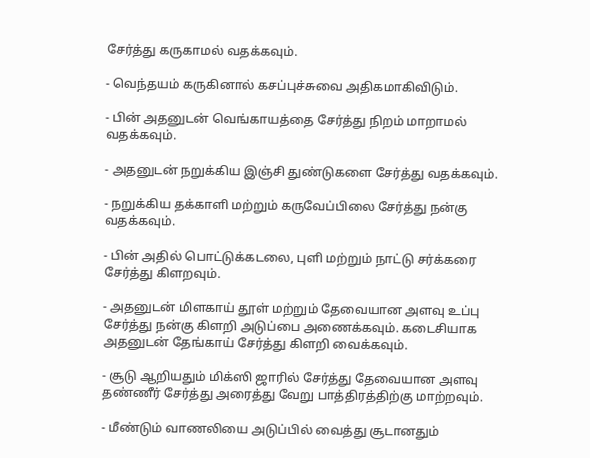சேர்த்து கருகாமல் வதக்கவும்.

- வெந்தயம் கருகினால் கசப்புச்சுவை அதிகமாகிவிடும்.

- பின் அதனுடன் வெங்காயத்தை சேர்த்து நிறம் மாறாமல் வதக்கவும்.

- அதனுடன் நறுக்கிய இஞ்சி துண்டுகளை சேர்த்து வதக்கவும்.

- நறுக்கிய தக்காளி மற்றும் கருவேப்பிலை சேர்த்து நன்கு வதக்கவும்.

- பின் அதில் பொட்டுக்கடலை, புளி மற்றும் நாட்டு சர்க்கரை சேர்த்து கிளறவும்.

- அதனுடன் மிளகாய் தூள் மற்றும் தேவையான அளவு உப்பு சேர்த்து நன்கு கிளறி அடுப்பை அணைக்கவும். கடைசியாக அதனுடன் தேங்காய் சேர்த்து கிளறி வைக்கவும்.

- சூடு ஆறியதும் மிக்ஸி ஜாரில் சேர்த்து தேவையான அளவு தண்ணீர் சேர்த்து அரைத்து வேறு பாத்திரத்திற்கு மாற்றவும்.

- மீண்டும் வாணலியை அடுப்பில் வைத்து சூடானதும்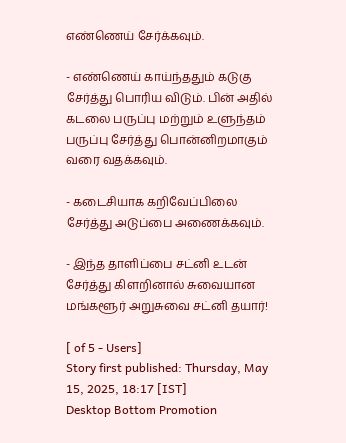எண்ணெய் சேர்க்கவும்.

- எண்ணெய் காய்ந்ததும் கடுகு சேர்த்து பொரிய விடும். பின் அதில் கடலை பருப்பு மற்றும் உளுந்தம் பருப்பு சேர்த்து பொன்னிறமாகும் வரை வதக்கவும்.

- கடைசியாக கறிவேப்பிலை சேர்த்து அடுப்பை அணைக்கவும்.

- இந்த தாளிப்பை சட்னி உடன் சேர்த்து கிளறினால் சுவையான மங்களூர் அறுசுவை சட்னி தயார்!

[ of 5 - Users]
Story first published: Thursday, May 15, 2025, 18:17 [IST]
Desktop Bottom Promotion